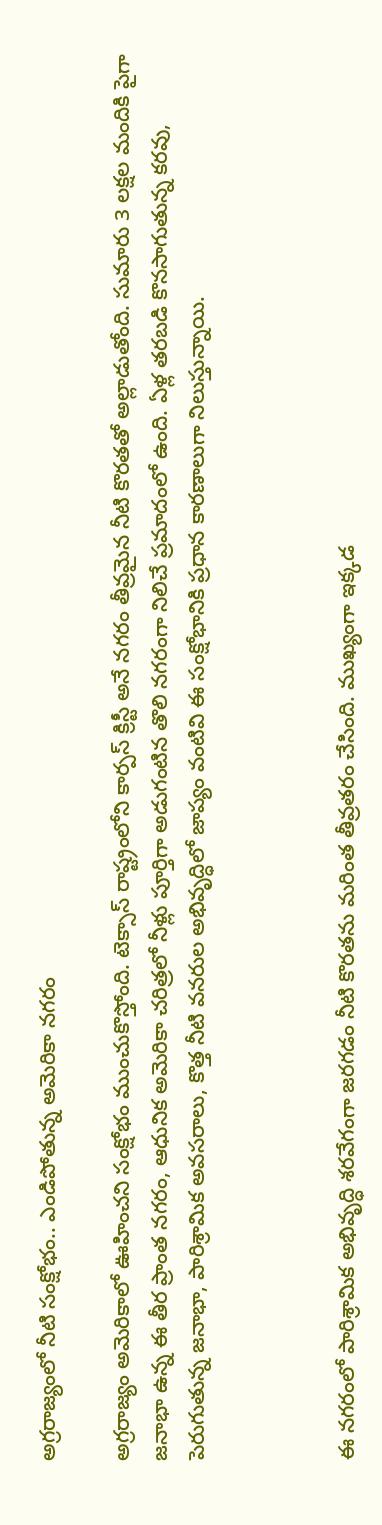అగ్రరాజ్యంలో నీటి సంక్షోభం.. ఎండిపోతున్న అమెరికా నగరం

అగ్రరాజ్యం అమెరికాలో ఊహించని సంక్షోభం ముంచుకొస్తోంది. టెక్సాస్‌ రాష్ట్రంలోని కార్పస్ క్రిస్టీ అనే నగరం తీవ్రమైన నీటి కొరతతో అల్లాడుతోంది. సుమారు 3 లక్షల మందికి పైగా జనాభా ఉన్న ఈ తీర ప్రాంత నగరం, ఆధునిక అమెరికా చరిత్రలో నీళ్లు పూర్తిగా అడుగంటిన తొలి నగరంగా నిలిచే ప్రమాదంలో ఉంది. ఏళ్ల తరబడి కొనసాగుతున్న కరవు, పెరుగుతున్న జనాభా, పారిశ్రామిక అవసరాలు, కొత్త నీటి వనరుల అభివృద్ధిలో జాప్యం వంటివి ఈ సంక్షోభానికి ప్రధాన కారణాలుగా నిలుస్తున్నాయి.



ఈ నగరంలో పారిశ్రామిక అభివృద్ధి శరవేగంగా జరగడం నీటి కొరతను మరింత తీవ్రతరం చేసింది. ముఖ్యంగా ఇక్కడ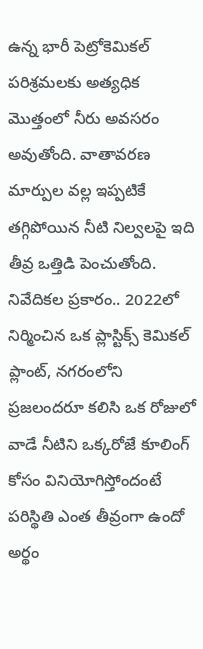ఉన్న భారీ పెట్రోకెమికల్ పరిశ్రమలకు అత్యధిక మొత్తంలో నీరు అవసరం అవుతోంది. వాతావరణ మార్పుల వల్ల ఇప్పటికే తగ్గిపోయిన నీటి నిల్వలపై ఇది తీవ్ర ఒత్తిడి పెంచుతోంది. నివేదికల ప్రకారం.. 2022లో నిర్మించిన ఒక ప్లాస్టిక్స్ కెమికల్ ప్లాంట్, నగరంలోని ప్రజలందరూ కలిసి ఒక రోజులో వాడే నీటిని ఒక్కరోజే కూలింగ్ కోసం వినియోగిస్తోందంటే పరిస్థితి ఎంత తీవ్రంగా ఉందో అర్థం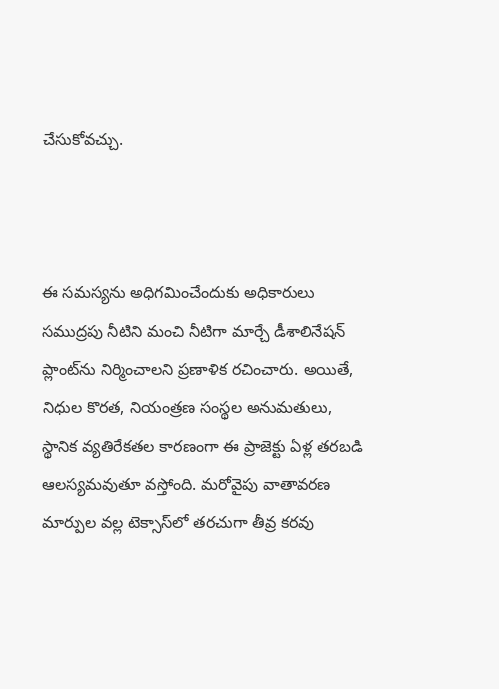చేసుకోవచ్చు.



ఈ సమస్యను అధిగమించేందుకు అధికారులు సముద్రపు నీటిని మంచి నీటిగా మార్చే డీశాలినేషన్ ప్లాంట్‌ను నిర్మించాలని ప్రణాళిక రచించారు. అయితే, నిధుల కొరత, నియంత్రణ సంస్థల అనుమతులు, స్థానిక వ్యతిరేకతల కారణంగా ఈ ప్రాజెక్టు ఏళ్ల తరబడి ఆలస్యమవుతూ వస్తోంది. మరోవైపు వాతావరణ మార్పుల వల్ల టెక్సాస్‌లో తరచుగా తీవ్ర కరవు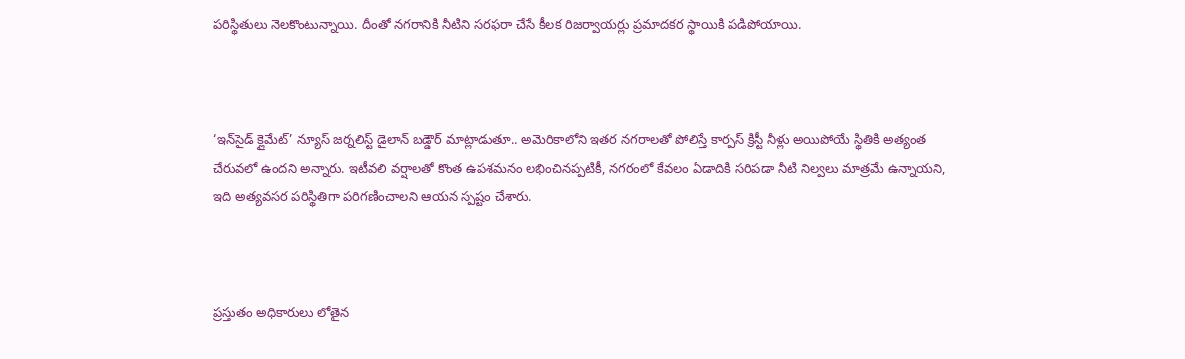పరిస్థితులు నెలకొంటున్నాయి. దీంతో నగరానికి నీటిని సరఫరా చేసే కీలక రిజర్వాయర్లు ప్రమాదకర స్థాయికి పడిపోయాయి.



‘ఇన్‌సైడ్ క్లైమేట్’ న్యూస్ జర్నలిస్ట్ డైలాన్ బడ్డౌర్ మాట్లాడుతూ.. అమెరికాలోని ఇతర నగరాలతో పోలిస్తే కార్పస్ క్రిస్టీ నీళ్లు అయిపోయే స్థితికి అత్యంత చేరువలో ఉందని అన్నారు. ఇటీవలి వర్షాలతో కొంత ఉపశమనం లభించినప్పటికీ, నగరంలో కేవలం ఏడాదికి సరిపడా నీటి నిల్వలు మాత్రమే ఉన్నాయని, ఇది అత్యవసర పరిస్థితిగా పరిగణించాలని ఆయన స్పష్టం చేశారు.



ప్రస్తుతం అధికారులు లోతైన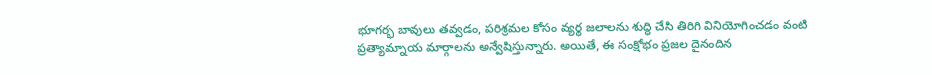భూగర్భ బావులు తవ్వడం, పరిశ్రమల కోసం వ్యర్థ జలాలను శుద్ధి చేసి తిరిగి వినియోగించడం వంటి ప్రత్యామ్నాయ మార్గాలను అన్వేషిస్తున్నారు. అయితే, ఈ సంక్షోభం ప్రజల దైనందిన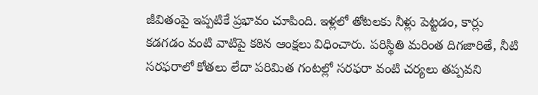జీవితంపై ఇప్పటికే ప్రభావం చూపింది. ఇళ్లలో తోటలకు నీళ్లు పెట్టడం, కార్లు కడగడం వంటి వాటిపై కఠిన ఆంక్షలు విధించారు. పరిస్థితి మరింత దిగజారితే, నీటి సరఫరాలో కోతలు లేదా పరిమిత గంటల్లో సరఫరా వంటి చర్యలు తప్పవని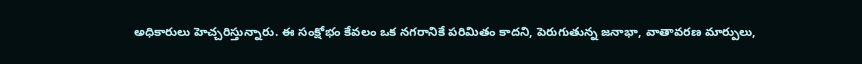అధికారులు హెచ్చరిస్తున్నారు. ఈ సంక్షోభం కేవలం ఒక నగరానికే పరిమితం కాదని, పెరుగుతున్న జనాభా, వాతావరణ మార్పులు,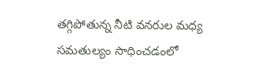తగ్గిపోతున్న నీటి వనరుల మధ్య సమతుల్యం సాధించడంలో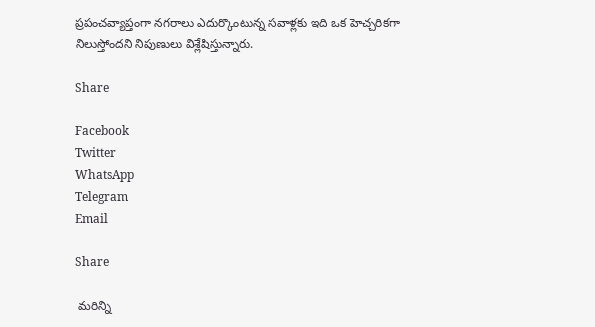ప్రపంచవ్యాప్తంగా నగరాలు ఎదుర్కొంటున్న సవాళ్లకు ఇది ఒక హెచ్చరికగా నిలుస్తోందని నిపుణులు విశ్లేషిస్తున్నారు.

Share

Facebook
Twitter
WhatsApp
Telegram
Email

Share

 మరిన్ని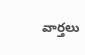వార్తలు